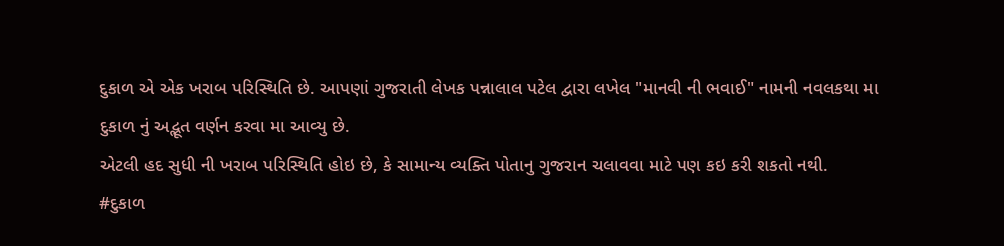દુકાળ એ એક ખરાબ પરિસ્થિતિ છે. આપણાં ગુજરાતી લેખક પન્નાલાલ પટેલ દ્વારા લખેલ "માનવી ની ભવાઈ" નામની નવલકથા મા દુકાળ નું અદ્ભૂત વર્ણન કરવા મા આવ્યુ છે.
એટલી હદ સુધી ની ખરાબ પરિસ્થિતિ હોઇ છે, કે સામાન્ય વ્યક્તિ પોતાનુ ગુજરાન ચલાવવા માટે પણ કઇ કરી શકતો નથી.
#દુકાળ